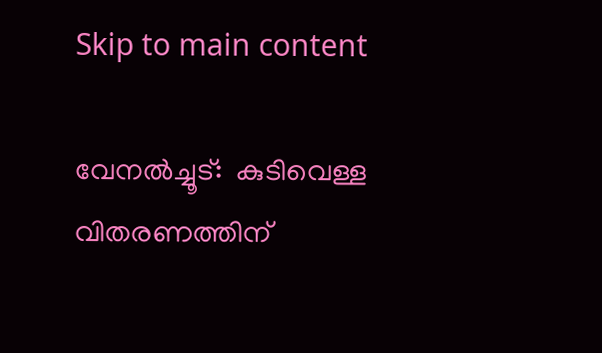Skip to main content

വേനല്‍ച്ചൂട്:  കുടിവെള്ള വിതരണത്തിന്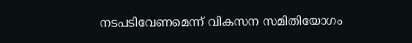നടപടിവേണമെന്ന് വികസന സമിതിയോഗം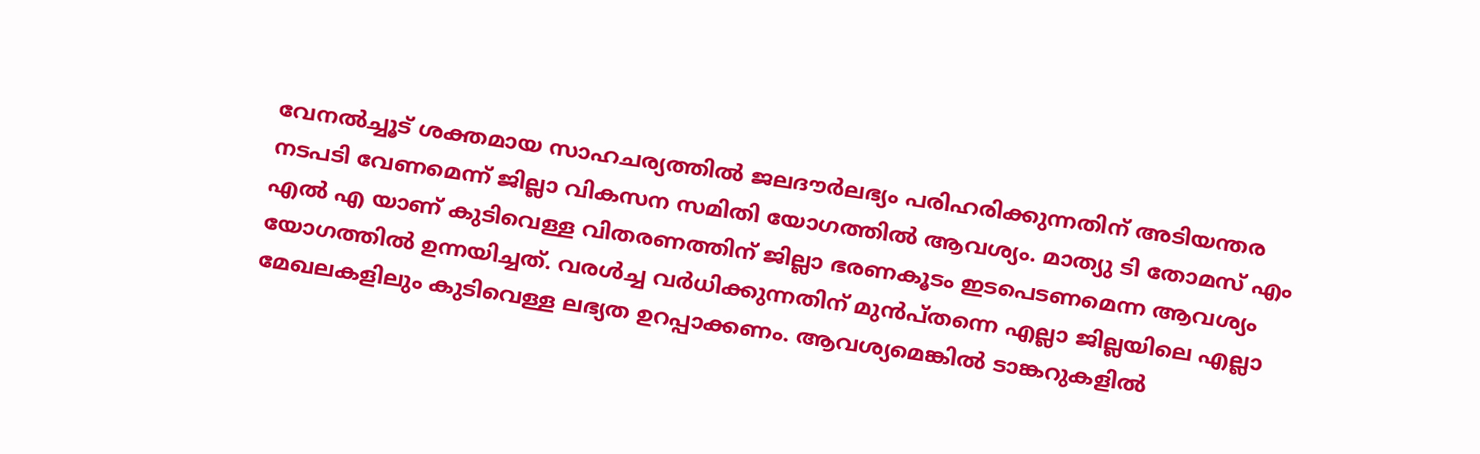വേനല്‍ച്ചൂട് ശക്തമായ സാഹചര്യത്തില്‍ ജലദൗര്‍ലഭ്യം പരിഹരിക്കുന്നതിന് അടിയന്തര നടപടി വേണമെന്ന് ജില്ലാ വികസന സമിതി യോഗത്തില്‍ ആവശ്യം. മാത്യു ടി തോമസ് എം എല്‍ എ യാണ് കുടിവെള്ള വിതരണത്തിന് ജില്ലാ ഭരണകൂടം ഇടപെടണമെന്ന ആവശ്യം യോഗത്തില്‍ ഉന്നയിച്ചത്. വരള്‍ച്ച വര്‍ധിക്കുന്നതിന് മുന്‍പ്തന്നെ എല്ലാ ജില്ലയിലെ എല്ലാ മേഖലകളിലും കുടിവെള്ള ലഭ്യത ഉറപ്പാക്കണം. ആവശ്യമെങ്കില്‍ ടാങ്കറുകളില്‍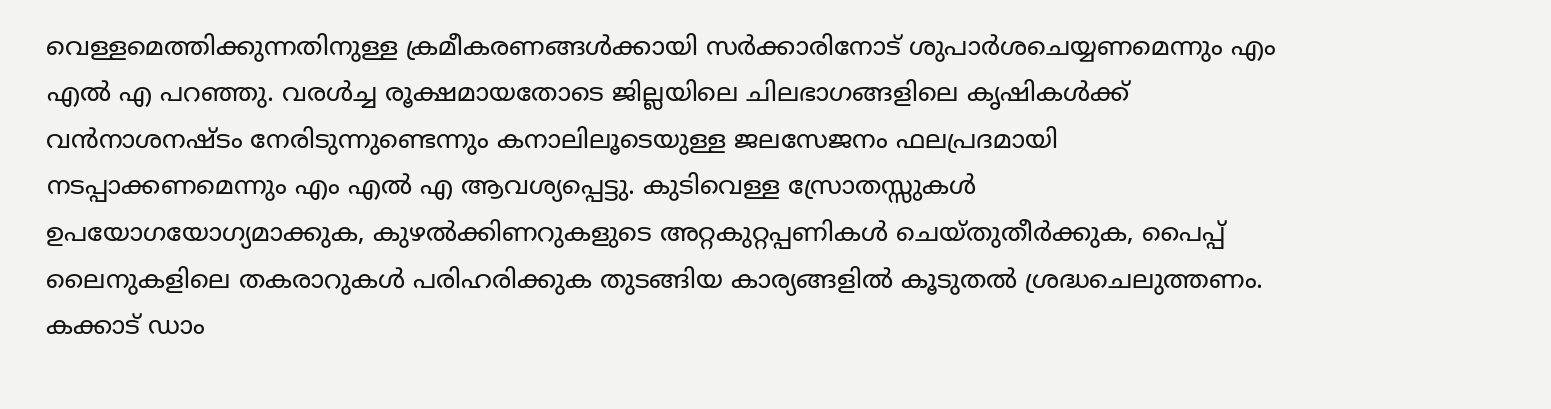വെള്ളമെത്തിക്കുന്നതിനുള്ള ക്രമീകരണങ്ങള്‍ക്കായി സര്‍ക്കാരിനോട് ശുപാര്‍ശചെയ്യണമെന്നും എം എല്‍ എ പറഞ്ഞു. വരള്‍ച്ച രൂക്ഷമായതോടെ ജില്ലയിലെ ചിലഭാഗങ്ങളിലെ കൃഷികള്‍ക്ക് വന്‍നാശനഷ്ടം നേരിടുന്നുണ്ടെന്നും കനാലിലൂടെയുള്ള ജലസേജനം ഫലപ്രദമായി നടപ്പാക്കണമെന്നും എം എല്‍ എ ആവശ്യപ്പെട്ടു. കുടിവെള്ള സ്രോതസ്സുകള്‍ ഉപയോഗയോഗ്യമാക്കുക, കുഴല്‍ക്കിണറുകളുടെ അറ്റകുറ്റപ്പണികള്‍ ചെയ്തുതീര്‍ക്കുക, പൈപ്പ് ലൈനുകളിലെ തകരാറുകള്‍ പരിഹരിക്കുക തുടങ്ങിയ കാര്യങ്ങളില്‍ കൂടുതല്‍ ശ്രദ്ധചെലുത്തണം. കക്കാട് ഡാം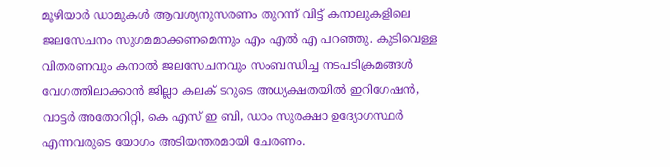മൂഴിയാര്‍ ഡാമുകള്‍ ആവശ്യനുസരണം തുറന്ന് വിട്ട് കനാലുകളിലെ ജലസേചനം സുഗമമാക്കണമെന്നും എം എല്‍ എ പറഞ്ഞു. കുടിവെള്ള വിതരണവും കനാല്‍ ജലസേചനവും സംബന്ധിച്ച നടപടിക്രമങ്ങള്‍ വേഗത്തിലാക്കാന്‍ ജില്ലാ കലക് ടറുടെ അധ്യക്ഷതയില്‍ ഇറിഗേഷന്‍, വാട്ടര്‍ അതോറിറ്റി, കെ എസ് ഇ ബി, ഡാം സുരക്ഷാ ഉദ്യോഗസ്ഥര്‍ എന്നവരുടെ യോഗം അടിയന്തരമായി ചേരണം.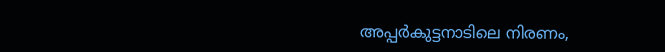അപ്പര്‍കുട്ടനാടിലെ നിരണം,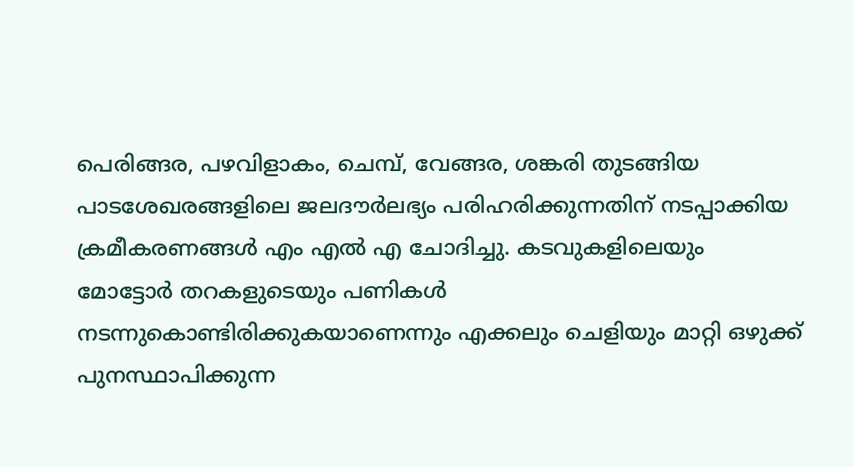പെരിങ്ങര, പഴവിളാകം, ചെമ്പ്, വേങ്ങര, ശങ്കരി തുടങ്ങിയ പാടശേഖരങ്ങളിലെ ജലദൗര്‍ലഭ്യം പരിഹരിക്കുന്നതിന് നടപ്പാക്കിയ ക്രമീകരണങ്ങള്‍ എം എല്‍ എ ചോദിച്ചു. കടവുകളിലെയും മോട്ടോര്‍ തറകളുടെയും പണികള്‍ നടന്നുകൊണ്ടിരിക്കുകയാണെന്നും എക്കലും ചെളിയും മാറ്റി ഒഴുക്ക് പുനസ്ഥാപിക്കുന്ന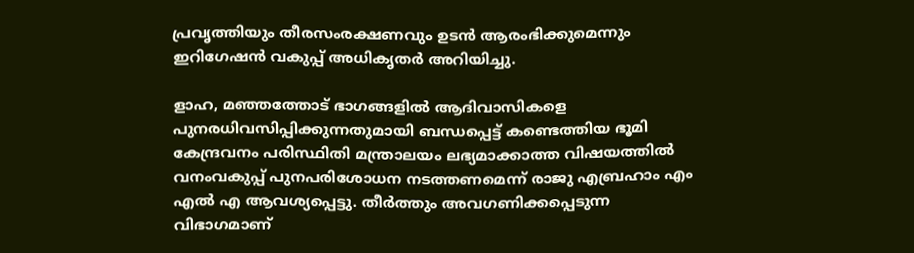പ്രവൃത്തിയും തീരസംരക്ഷണവും ഉടന്‍ ആരംഭിക്കുമെന്നും ഇറിഗേഷന്‍ വകുപ്പ് അധികൃതര്‍ അറിയിച്ചു.

ളാഹ, മഞ്ഞത്തോട് ഭാഗങ്ങളില്‍ ആദിവാസികളെ പുനരധിവസിപ്പിക്കുന്നതുമായി ബന്ധപ്പെട്ട് കണ്ടെത്തിയ ഭൂമി കേന്ദ്രവനം പരിസ്ഥിതി മന്ത്രാലയം ലഭ്യമാക്കാത്ത വിഷയത്തില്‍ വനംവകുപ്പ് പുനപരിശോധന നടത്തണമെന്ന് രാജു എബ്രഹാം എം എല്‍ എ ആവശ്യപ്പെട്ടു. തീര്‍ത്തും അവഗണിക്കപ്പെടുന്ന വിഭാഗമാണ്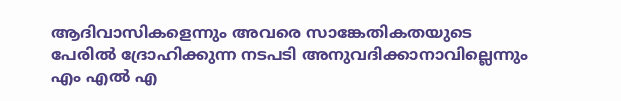ആദിവാസികളെന്നും അവരെ സാങ്കേതികതയുടെ പേരില്‍ ദ്രോഹിക്കുന്ന നടപടി അനുവദിക്കാനാവില്ലെന്നും എം എല്‍ എ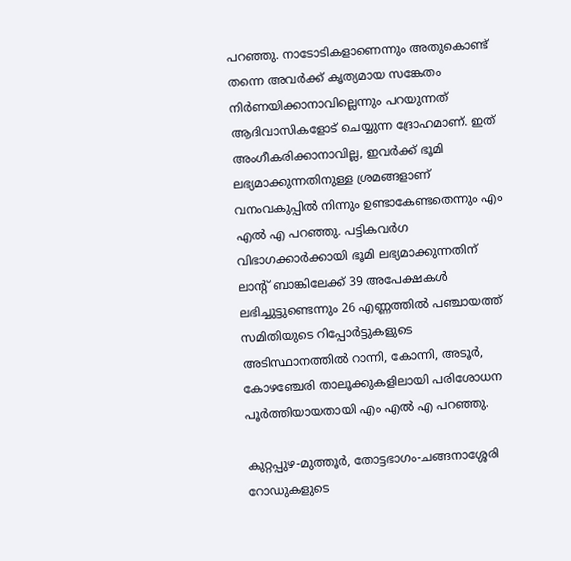പറഞ്ഞു. നാടോടികളാണെന്നും അതുകൊണ്ട് തന്നെ അവര്‍ക്ക് കൃത്യമായ സങ്കേതം നിര്‍ണയിക്കാനാവില്ലെന്നും പറയുന്നത് ആദിവാസികളോട് ചെയ്യുന്ന ദ്രോഹമാണ്. ഇത് അംഗീകരിക്കാനാവില്ല, ഇവര്‍ക്ക് ഭൂമി ലഭ്യമാക്കുന്നതിനുള്ള ശ്രമങ്ങളാണ് വനംവകുപ്പില്‍ നിന്നും ഉണ്ടാകേണ്ടതെന്നും എം എല്‍ എ പറഞ്ഞു. പട്ടികവര്‍ഗ വിഭാഗക്കാര്‍ക്കായി ഭൂമി ലഭ്യമാക്കുന്നതിന് ലാന്റ് ബാങ്കിലേക്ക് 39 അപേക്ഷകള്‍ ലഭിച്ചുട്ടുണ്ടെന്നും 26 എണ്ണത്തില്‍ പഞ്ചായത്ത് സമിതിയുടെ റിപ്പോര്‍ട്ടുകളുടെ അടിസ്ഥാനത്തില്‍ റാന്നി, കോന്നി, അടൂര്‍, കോഴഞ്ചേരി താലൂക്കുകളിലായി പരിശോധന പൂര്‍ത്തിയായതായി എം എല്‍ എ പറഞ്ഞു.

കുറ്റപ്പുഴ-മുത്തൂര്‍, തോട്ടഭാഗം-ചങ്ങനാശ്ശേരി റോഡുകളുടെ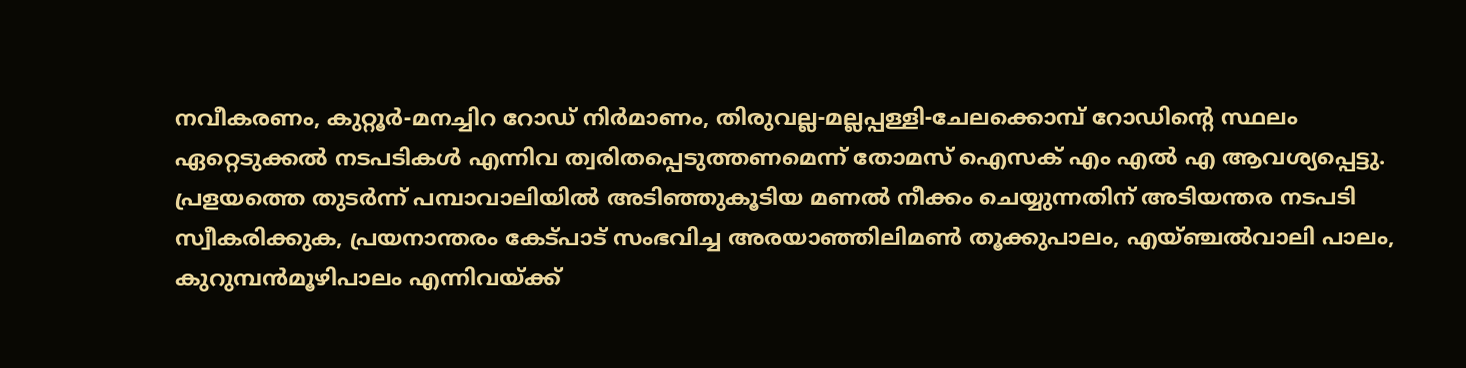നവീകരണം, കുറ്റൂര്‍-മനച്ചിറ റോഡ് നിര്‍മാണം, തിരുവല്ല-മല്ലപ്പള്ളി-ചേലക്കൊമ്പ് റോഡിന്റെ സ്ഥലം ഏറ്റെടുക്കല്‍ നടപടികള്‍ എന്നിവ ത്വരിതപ്പെടുത്തണമെന്ന് തോമസ് ഐസക് എം എല്‍ എ ആവശ്യപ്പെട്ടു. പ്രളയത്തെ തുടര്‍ന്ന് പമ്പാവാലിയില്‍ അടിഞ്ഞുകൂടിയ മണല്‍ നീക്കം ചെയ്യുന്നതിന് അടിയന്തര നടപടി സ്വീകരിക്കുക, പ്രയനാന്തരം കേട്പാട് സംഭവിച്ച അരയാഞ്ഞിലിമണ്‍ തൂക്കുപാലം, എയ്ഞ്ചല്‍വാലി പാലം, കുറുമ്പന്‍മൂഴിപാലം എന്നിവയ്ക്ക്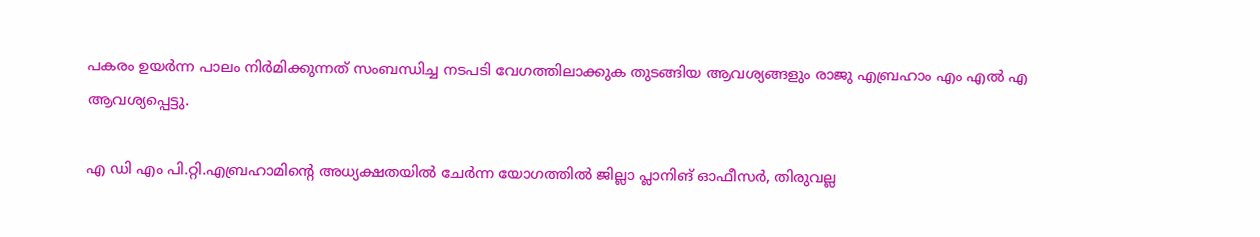പകരം ഉയര്‍ന്ന പാലം നിര്‍മിക്കുന്നത് സംബന്ധിച്ച നടപടി വേഗത്തിലാക്കുക തുടങ്ങിയ ആവശ്യങ്ങളും രാജു എബ്രഹാം എം എല്‍ എ ആവശ്യപ്പെട്ടു.

എ ഡി എം പി.റ്റി.എബ്രഹാമിന്റെ അധ്യക്ഷതയില്‍ ചേര്‍ന്ന യോഗത്തില്‍ ജില്ലാ പ്ലാനിങ് ഓഫീസര്‍, തിരുവല്ല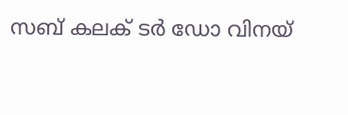സബ് കലക് ടര്‍ ഡോ വിനയ്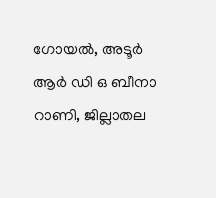ഗോയല്‍, അടൂര്‍ ആര്‍ ഡി ഒ ബീനാ റാണി, ജില്ലാതല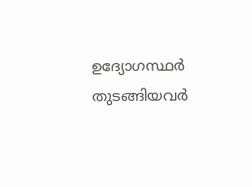ഉദ്യോഗസ്ഥര്‍ തുടങ്ങിയവര്‍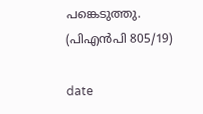പങ്കെടുത്തു.                  (പിഎന്‍പി 805/19)

date